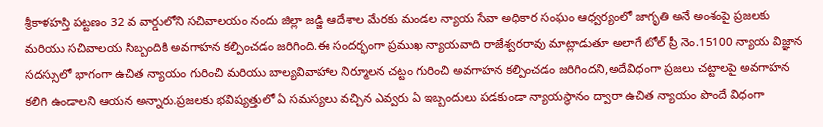శ్రీకాళహస్తి పట్టణం 32 వ వార్డులోని సచివాలయం నందు జిల్లా జడ్జి ఆదేశాల మేరకు మండల న్యాయ సేవా అధికార సంఘం ఆధ్వర్యంలో జాగృతి అనే అంశంపై ప్రజలకు మరియు సచివాలయ సిబ్బందికి అవగాహన కల్పించడం జరిగింది.ఈ సందర్భంగా ప్రముఖ న్యాయవాది రాజేశ్వరరావు మాట్లాడుతూ అలాగే టోల్ ప్రీ నెం.15100 న్యాయ విజ్ఞాన సదస్సులో భాగంగా ఉచిత న్యాయం గురించి మరియు బాల్యవివాహాల నిర్మూలన చట్టం గురించి అవగాహన కల్పించడం జరిగిందని,అదేవిధంగా ప్రజలు చట్టాలపై అవగాహన కలిగి ఉండాలని ఆయన అన్నారు.ప్రజలకు భవిష్యత్తులో ఏ సమస్యలు వచ్చిన ఎవ్వరు ఏ ఇబ్బందులు పడకుండా న్యాయస్థానం ద్వారా ఉచిత న్యాయం పొందే విధంగా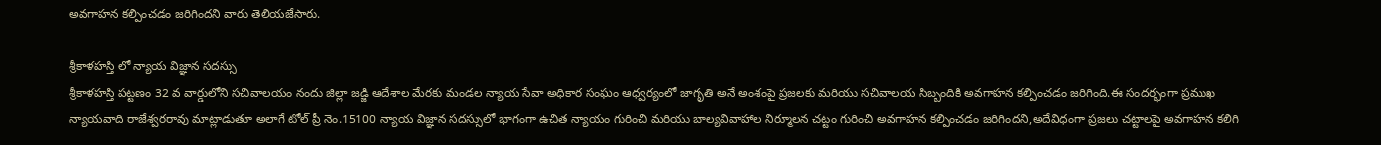అవగాహన కల్పించడం జరిగిందని వారు తెలియజేసారు.

శ్రీకాళహస్తి లో న్యాయ విజ్ఞాన సదస్సు
శ్రీకాళహస్తి పట్టణం 32 వ వార్డులోని సచివాలయం నందు జిల్లా జడ్జి ఆదేశాల మేరకు మండల న్యాయ సేవా అధికార సంఘం ఆధ్వర్యంలో జాగృతి అనే అంశంపై ప్రజలకు మరియు సచివాలయ సిబ్బందికి అవగాహన కల్పించడం జరిగింది.ఈ సందర్భంగా ప్రముఖ న్యాయవాది రాజేశ్వరరావు మాట్లాడుతూ అలాగే టోల్ ప్రీ నెం.15100 న్యాయ విజ్ఞాన సదస్సులో భాగంగా ఉచిత న్యాయం గురించి మరియు బాల్యవివాహాల నిర్మూలన చట్టం గురించి అవగాహన కల్పించడం జరిగిందని,అదేవిధంగా ప్రజలు చట్టాలపై అవగాహన కలిగి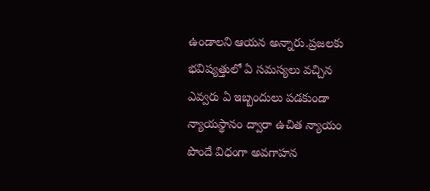ఉండాలని ఆయన అన్నారు.ప్రజలకు భవిష్యత్తులో ఏ సమస్యలు వచ్చిన ఎవ్వరు ఏ ఇబ్బందులు పడకుండా న్యాయస్థానం ద్వారా ఉచిత న్యాయం పొందే విధంగా అవగాహన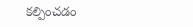కల్పించడం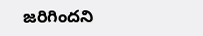జరిగిందని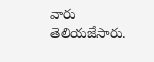వారు తెలియజేసారు.